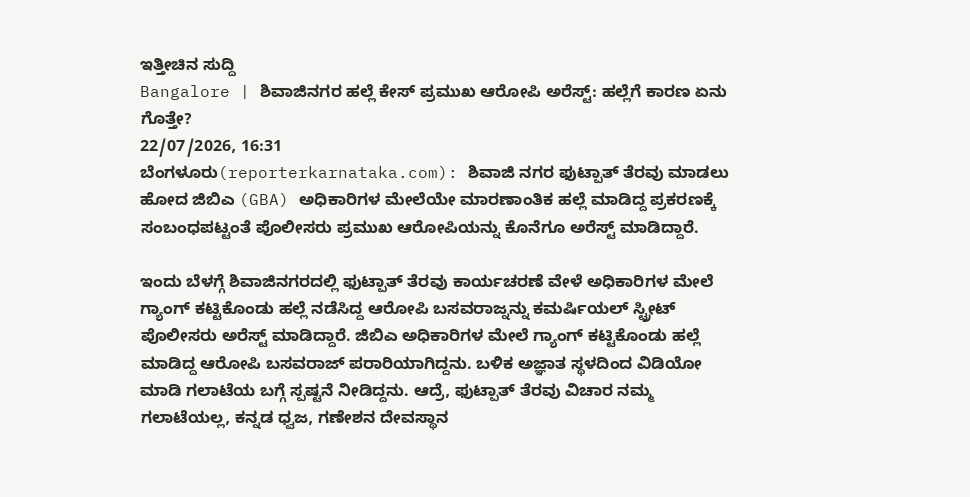ಇತ್ತೀಚಿನ ಸುದ್ದಿ
Bangalore | ಶಿವಾಜಿನಗರ ಹಲ್ಲೆ ಕೇಸ್ ಪ್ರಮುಖ ಆರೋಪಿ ಅರೆಸ್ಟ್: ಹಲ್ಲೆಗೆ ಕಾರಣ ಏನು ಗೊತ್ತೇ?
22/07/2026, 16:31
ಬೆಂಗಳೂರು(reporterkarnataka.com): ಶಿವಾಜಿ ನಗರ ಫುಟ್ಪಾತ್ ತೆರವು ಮಾಡಲು ಹೋದ ಜಿಬಿಎ (GBA) ಅಧಿಕಾರಿಗಳ ಮೇಲೆಯೇ ಮಾರಣಾಂತಿಕ ಹಲ್ಲೆ ಮಾಡಿದ್ದ ಪ್ರಕರಣಕ್ಕೆ ಸಂಬಂಧಪಟ್ಟಂತೆ ಪೊಲೀಸರು ಪ್ರಮುಖ ಆರೋಪಿಯನ್ನು ಕೊನೆಗೂ ಅರೆಸ್ಟ್ ಮಾಡಿದ್ದಾರೆ.

ಇಂದು ಬೆಳಗ್ಗೆ ಶಿವಾಜಿನಗರದಲ್ಲಿ ಫುಟ್ಪಾತ್ ತೆರವು ಕಾರ್ಯಚರಣೆ ವೇಳೆ ಅಧಿಕಾರಿಗಳ ಮೇಲೆ ಗ್ಯಾಂಗ್ ಕಟ್ಟಿಕೊಂಡು ಹಲ್ಲೆ ನಡೆಸಿದ್ದ ಆರೋಪಿ ಬಸವರಾಜ್ನನ್ನು ಕಮರ್ಷಿಯಲ್ ಸ್ಟ್ರೀಟ್ ಪೊಲೀಸರು ಅರೆಸ್ಟ್ ಮಾಡಿದ್ದಾರೆ. ಜಿಬಿಎ ಅಧಿಕಾರಿಗಳ ಮೇಲೆ ಗ್ಯಾಂಗ್ ಕಟ್ಟಿಕೊಂಡು ಹಲ್ಲೆ ಮಾಡಿದ್ದ ಆರೋಪಿ ಬಸವರಾಜ್ ಪರಾರಿಯಾಗಿದ್ದನು. ಬಳಿಕ ಅಜ್ಞಾತ ಸ್ಥಳದಿಂದ ವಿಡಿಯೋ ಮಾಡಿ ಗಲಾಟೆಯ ಬಗ್ಗೆ ಸ್ಪಷ್ಟನೆ ನೀಡಿದ್ದನು. ಆದ್ರೆ, ಫುಟ್ಪಾತ್ ತೆರವು ವಿಚಾರ ನಮ್ಮ ಗಲಾಟೆಯಲ್ಲ, ಕನ್ನಡ ಧ್ವಜ, ಗಣೇಶನ ದೇವಸ್ಥಾನ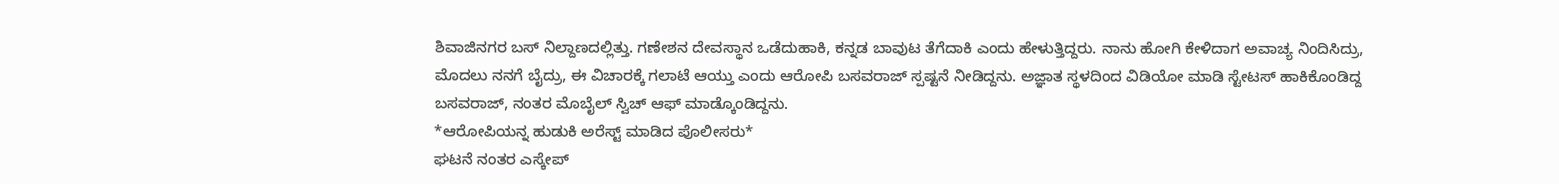ಶಿವಾಜಿನಗರ ಬಸ್ ನಿಲ್ದಾಣದಲ್ಲಿತ್ತು. ಗಣೇಶನ ದೇವಸ್ಥಾನ ಒಡೆದುಹಾಕಿ, ಕನ್ನಡ ಬಾವುಟ ತೆಗೆದಾಕಿ ಎಂದು ಹೇಳುತ್ತಿದ್ದರು. ನಾನು ಹೋಗಿ ಕೇಳಿದಾಗ ಅವಾಚ್ಯ ನಿಂದಿಸಿದ್ರು, ಮೊದಲು ನನಗೆ ಬೈದ್ರು, ಈ ವಿಚಾರಕ್ಕೆ ಗಲಾಟೆ ಆಯ್ತು ಎಂದು ಆರೋಪಿ ಬಸವರಾಜ್ ಸ್ಪಷ್ಟನೆ ನೀಡಿದ್ದನು. ಅಜ್ಞಾತ ಸ್ಥಳದಿಂದ ವಿಡಿಯೋ ಮಾಡಿ ಸ್ಟೇಟಸ್ ಹಾಕಿಕೊಂಡಿದ್ದ ಬಸವರಾಜ್, ನಂತರ ಮೊಬೈಲ್ ಸ್ವಿಚ್ ಆಫ್ ಮಾಡ್ಕೊಂಡಿದ್ದನು.
*ಆರೋಪಿಯನ್ನ ಹುಡುಕಿ ಅರೆಸ್ಟ್ ಮಾಡಿದ ಪೊಲೀಸರು*
ಘಟನೆ ನಂತರ ಎಸ್ಕೇಪ್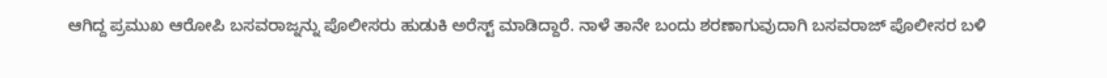ಆಗಿದ್ದ ಪ್ರಮುಖ ಆರೋಪಿ ಬಸವರಾಜ್ನನ್ನು ಪೊಲೀಸರು ಹುಡುಕಿ ಅರೆಸ್ಟ್ ಮಾಡಿದ್ದಾರೆ. ನಾಳೆ ತಾನೇ ಬಂದು ಶರಣಾಗುವುದಾಗಿ ಬಸವರಾಜ್ ಪೊಲೀಸರ ಬಳಿ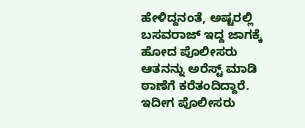ಹೇಳಿದ್ದನಂತೆ, ಅಷ್ಟರಲ್ಲಿ ಬಸವರಾಜ್ ಇದ್ದ ಜಾಗಕ್ಕೆ ಹೋದ ಪೊಲೀಸರು ಆತನನ್ನು ಅರೆಸ್ಟ್ ಮಾಡಿ ಠಾಣೆಗೆ ಕರೆತಂದಿದ್ದಾರೆ. ಇದೀಗ ಪೊಲೀಸರು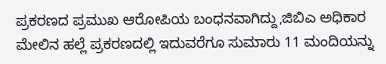ಪ್ರಕರಣದ ಪ್ರಮುಖ ಆರೋಪಿಯ ಬಂಧನವಾಗಿದ್ದು,ಜಿಬಿಎ ಅಧಿಕಾರ ಮೇಲಿನ ಹಲ್ಲೆ ಪ್ರಕರಣದಲ್ಲಿ ಇದುವರೆಗೂ ಸುಮಾರು 11 ಮಂದಿಯನ್ನು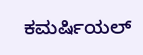ಕಮರ್ಷಿಯಲ್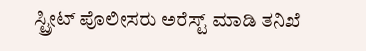ಸ್ಟ್ರೀಟ್ ಪೊಲೀಸರು ಅರೆಸ್ಟ್ ಮಾಡಿ ತನಿಖೆ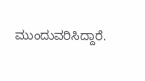ಮುಂದುವರಿಸಿದ್ದಾರೆ.